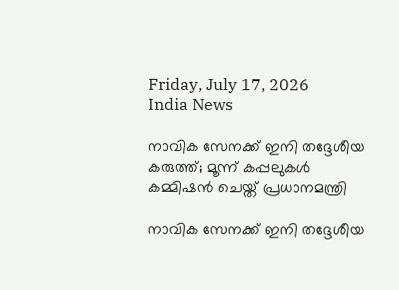Friday, July 17, 2026
India News

നാവിക സേനക്ക് ഇനി തദ്ദേശീയ കരുത്ത്; മൂന്ന് കപ്പലുകള്‍ കമ്മിഷന്‍ ചെയ്ത് പ്രധാനമന്ത്രി

നാവിക സേനക്ക് ഇനി തദ്ദേശീയ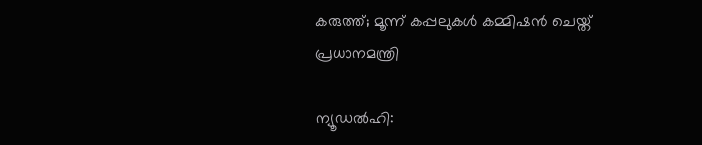കരുത്ത്; മൂന്ന് കപ്പലുകള്‍ കമ്മിഷന്‍ ചെയ്ത് പ്രധാനമന്ത്രി

ന്യൂഡല്‍ഹി: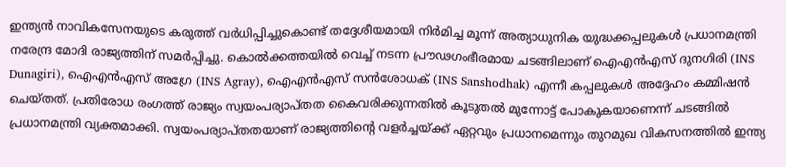ഇന്ത്യന്‍ നാവികസേനയുടെ കരുത്ത് വര്‍ധിപ്പിച്ചുകൊണ്ട് തദ്ദേശീയമായി നിര്‍മിച്ച മൂന്ന് അത്യാധുനിക യുദ്ധക്കപ്പലുകള്‍ പ്രധാനമന്ത്രി നരേന്ദ്ര മോദി രാജ്യത്തിന് സമര്‍പ്പിച്ചു. കൊല്‍ക്കത്തയില്‍ വെച്ച് നടന്ന പ്രൗഢഗംഭീരമായ ചടങ്ങിലാണ് ഐഎന്‍എസ് ദുനഗിരി (INS Dunagiri), ഐഎന്‍എസ് അഗ്രേ (INS Agray), ഐഎന്‍എസ് സന്‍ശോധക് (INS Sanshodhak) എന്നീ കപ്പലുകള്‍ അദ്ദേഹം കമ്മിഷന്‍ ചെയ്തത്. പ്രതിരോധ രംഗത്ത് രാജ്യം സ്വയംപര്യാപ്തത കൈവരിക്കുന്നതില്‍ കൂടുതല്‍ മുന്നോട്ട് പോകുകയാണെന്ന് ചടങ്ങില്‍ പ്രധാനമന്ത്രി വ്യക്തമാക്കി. സ്വയംപര്യാപ്തതയാണ് രാജ്യത്തിന്റെ വളര്‍ച്ചയ്ക്ക് ഏറ്റവും പ്രധാനമെന്നും തുറമുഖ വികസനത്തില്‍ ഇന്ത്യ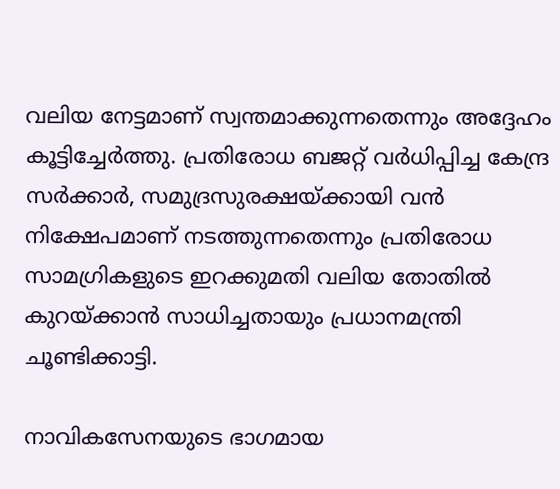വലിയ നേട്ടമാണ് സ്വന്തമാക്കുന്നതെന്നും അദ്ദേഹം കൂട്ടിച്ചേര്‍ത്തു. പ്രതിരോധ ബജറ്റ് വര്‍ധിപ്പിച്ച കേന്ദ്ര സര്‍ക്കാര്‍, സമുദ്രസുരക്ഷയ്ക്കായി വന്‍ നിക്ഷേപമാണ് നടത്തുന്നതെന്നും പ്രതിരോധ സാമഗ്രികളുടെ ഇറക്കുമതി വലിയ തോതില്‍ കുറയ്ക്കാന്‍ സാധിച്ചതായും പ്രധാനമന്ത്രി ചൂണ്ടിക്കാട്ടി.

നാവികസേനയുടെ ഭാഗമായ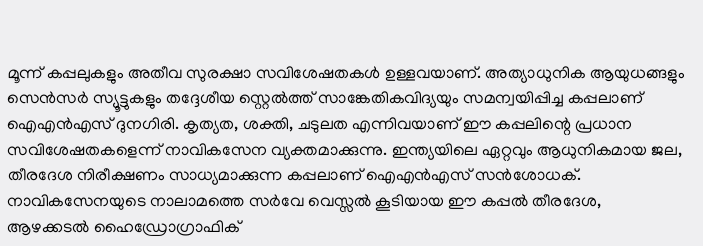മൂന്ന് കപ്പലുകളും അതീവ സുരക്ഷാ സവിശേഷതകള്‍ ഉള്ളവയാണ്. അത്യാധുനിക ആയുധങ്ങളും സെന്‍സര്‍ സ്യൂട്ടുകളും തദ്ദേശീയ സ്റ്റെല്‍ത്ത് സാങ്കേതികവിദ്യയും സമന്വയിപ്പിച്ച കപ്പലാണ് ഐഎന്‍എസ് ദുനഗിരി. കൃത്യത, ശക്തി, ചടുലത എന്നിവയാണ് ഈ കപ്പലിന്റെ പ്രധാന സവിശേഷതകളെന്ന് നാവികസേന വ്യക്തമാക്കുന്നു. ഇന്ത്യയിലെ ഏറ്റവും ആധുനികമായ ജല, തീരദേശ നിരീക്ഷണം സാധ്യമാക്കുന്ന കപ്പലാണ് ഐഎന്‍എസ് സന്‍ശോധക്. നാവികസേനയുടെ നാലാമത്തെ സര്‍വേ വെസ്സല്‍ കൂടിയായ ഈ കപ്പല്‍ തീരദേശ, ആഴക്കടല്‍ ഹൈഡ്രോഗ്രാഫിക്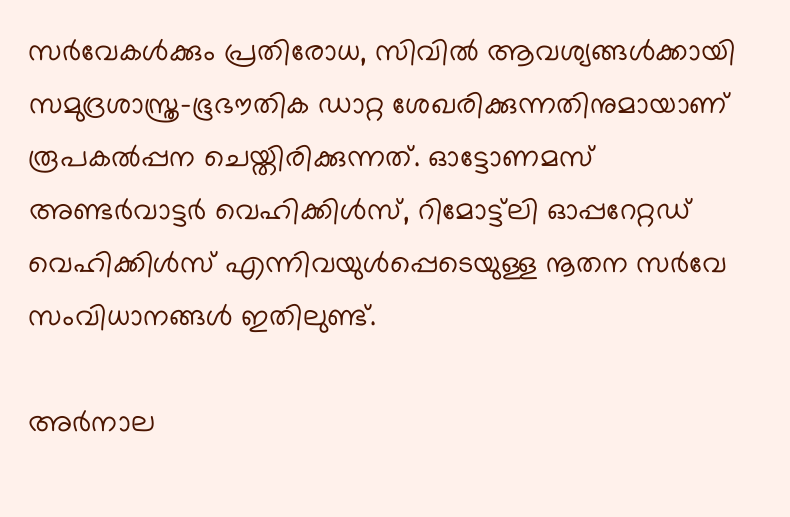സര്‍വേകള്‍ക്കും പ്രതിരോധ, സിവില്‍ ആവശ്യങ്ങള്‍ക്കായി സമുദ്രശാസ്ത്ര-ഭൂഭൗതിക ഡാറ്റ ശേഖരിക്കുന്നതിനുമായാണ് രൂപകല്‍പ്പന ചെയ്തിരിക്കുന്നത്. ഓട്ടോണമസ് അണ്ടര്‍വാട്ടര്‍ വെഹിക്കിള്‍സ്, റിമോട്ട്‌ലി ഓപ്പറേറ്റഡ് വെഹിക്കിള്‍സ് എന്നിവയുള്‍പ്പെടെയുള്ള നൂതന സര്‍വേ സംവിധാനങ്ങള്‍ ഇതിലുണ്ട്.

അര്‍നാല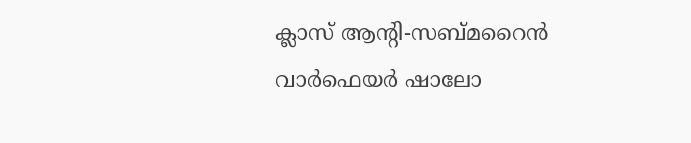ക്ലാസ് ആന്റി-സബ്മറൈന്‍ വാര്‍ഫെയര്‍ ഷാലോ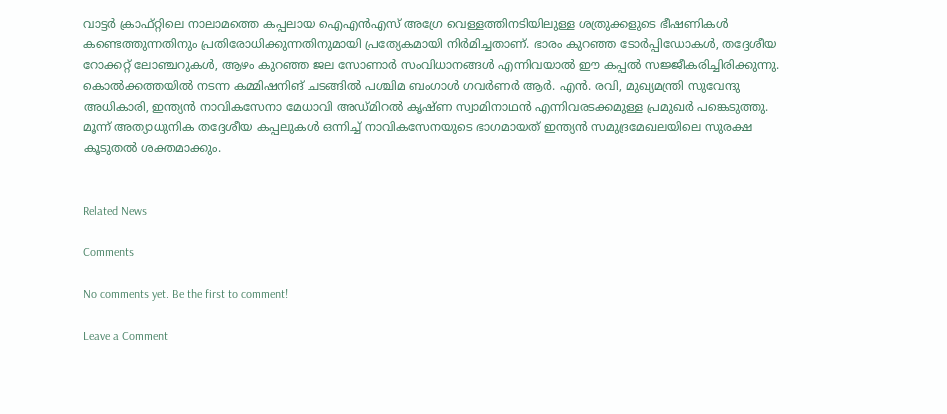വാട്ടര്‍ ക്രാഫ്റ്റിലെ നാലാമത്തെ കപ്പലായ ഐഎന്‍എസ് അഗ്രേ വെള്ളത്തിനടിയിലുള്ള ശത്രുക്കളുടെ ഭീഷണികള്‍ കണ്ടെത്തുന്നതിനും പ്രതിരോധിക്കുന്നതിനുമായി പ്രത്യേകമായി നിര്‍മിച്ചതാണ്. ഭാരം കുറഞ്ഞ ടോര്‍പ്പിഡോകള്‍, തദ്ദേശീയ റോക്കറ്റ് ലോഞ്ചറുകള്‍, ആഴം കുറഞ്ഞ ജല സോണാര്‍ സംവിധാനങ്ങള്‍ എന്നിവയാല്‍ ഈ കപ്പല്‍ സജ്ജീകരിച്ചിരിക്കുന്നു. കൊല്‍ക്കത്തയില്‍ നടന്ന കമ്മിഷനിങ് ചടങ്ങില്‍ പശ്ചിമ ബംഗാള്‍ ഗവര്‍ണര്‍ ആര്‍. എന്‍. രവി, മുഖ്യമന്ത്രി സുവേന്ദു അധികാരി, ഇന്ത്യന്‍ നാവികസേനാ മേധാവി അഡ്മിറല്‍ കൃഷ്ണ സ്വാമിനാഥന്‍ എന്നിവരടക്കമുള്ള പ്രമുഖര്‍ പങ്കെടുത്തു. മൂന്ന് അത്യാധുനിക തദ്ദേശീയ കപ്പലുകള്‍ ഒന്നിച്ച് നാവികസേനയുടെ ഭാഗമായത് ഇന്ത്യന്‍ സമുദ്രമേഖലയിലെ സുരക്ഷ കൂടുതല്‍ ശക്തമാക്കും.


Related News

Comments

No comments yet. Be the first to comment!

Leave a Comment